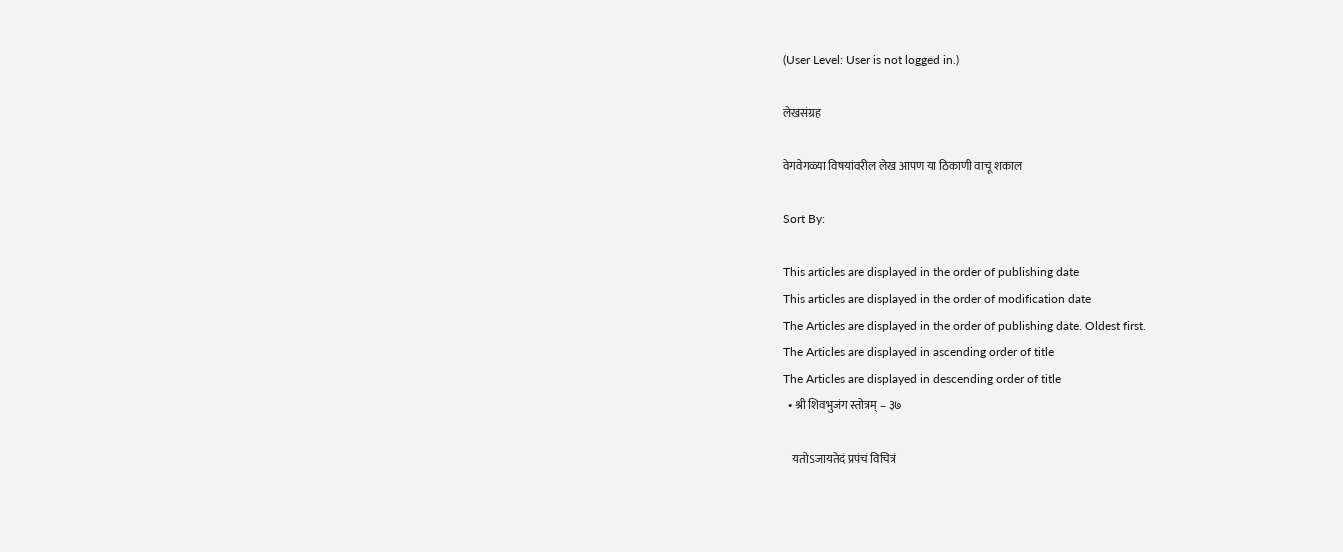(User Level: User is not logged in.)

लेखसंग्रह

वेगवेगळ्या विषयांवरील लेख आपण या ठिकाणी वाचू शकाल

Sort By:

This articles are displayed in the order of publishing date
This articles are displayed in the order of modification date
The Articles are displayed in the order of publishing date. Oldest first.
The Articles are displayed in ascending order of title
The Articles are displayed in descending order of title
  • श्री शिवभुजंग स्तोत्रम् – ३७

    यतोऽजायतेदं प्रपंचं विचित्रं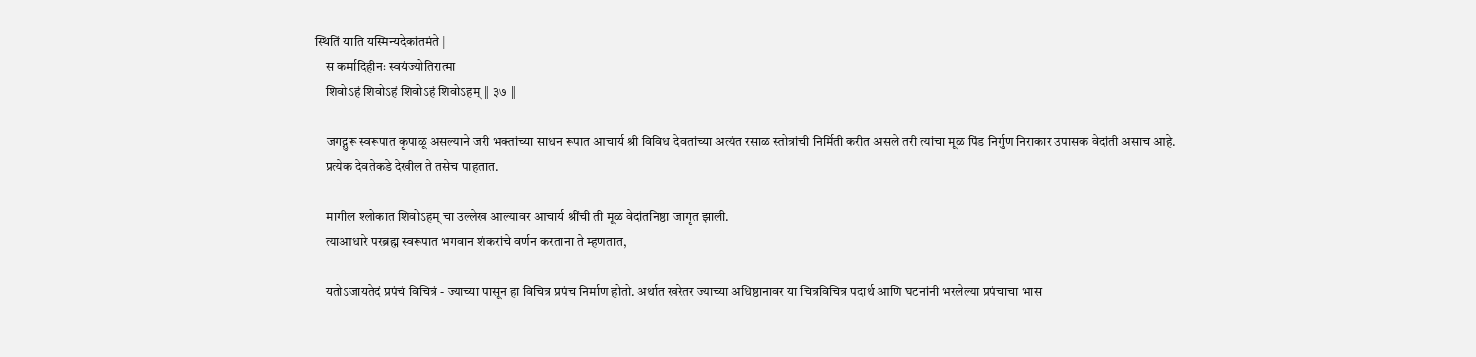स्थितिं याति यस्मिन्यदेकांतमंते |
    स कर्मादिहीनः स्वयंज्योतिरात्मा
    शिवोऽहं शिवोऽहं शिवोऽहं शिवोऽहम् ‖ ३७ ‖

    जगद्गुरू स्वरूपात कृपाळू असल्याने जरी भक्तांच्या साधन रूपात आचार्य श्री विविध देवतांच्या अत्यंत रसाळ स्तोत्रांची निर्मिती करीत असले तरी त्यांचा मूळ पिंड निर्गुण निराकार उपासक वेदांती असाच आहे.
    प्रत्येक देवतेकडे देखील ते तसेच पाहतात.

    मागील श्लोकात शिवोऽहम् चा उल्लेख आल्यावर आचार्य श्रींची ती मूळ वेदांतनिष्ठा जागृत झाली.
    त्याआधारे परब्रह्म स्वरूपात भगवान शंकरांचे वर्णन करताना ते म्हणतात,

    यतोऽजायतेदं प्रपंचं विचित्रं - ज्याच्या पासून हा विचित्र प्रपंच निर्माण होतो. अर्थात खरेतर ज्याच्या अधिष्ठानावर या चित्रविचित्र पदार्थ आणि घटनांनी भरलेल्या प्रपंचाचा भास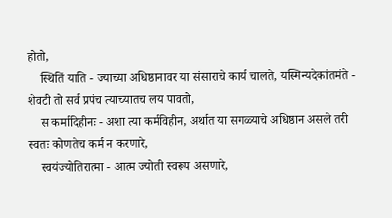होतो,
    स्थितिं याति - ज्याच्या अधिष्ठानावर या संसाराचे कार्य चालते, यस्मिन्यदेकांतमंते - शेवटी तो सर्व प्रपंच त्याच्यातच लय पावतो,
    स कर्मादिहीनः - अशा त्या कर्मविहीन, अर्थात या सगळ्याचे अधिष्ठान असले तरी स्वतः कोणतेच कर्म न करणारे,
    स्वयंज्योतिरात्मा - आत्म ज्योती स्वरूप असणारे,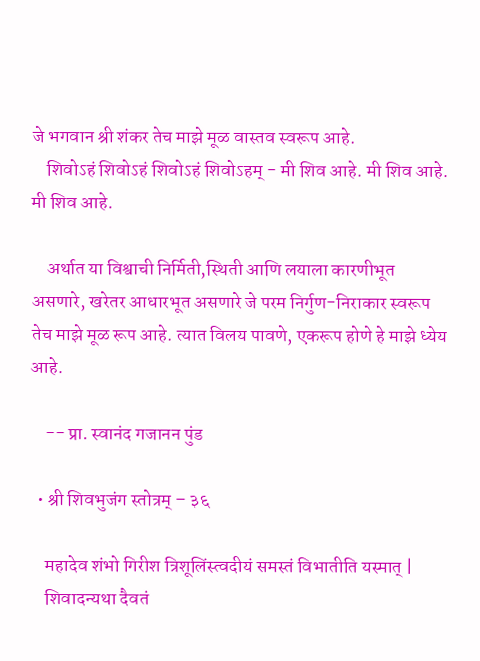जे भगवान श्री शंकर तेच माझे मूळ वास्तव स्वरूप आहे.
    शिवोऽहं शिवोऽहं शिवोऽहं शिवोऽहम् - मी शिव आहे. मी शिव आहे. मी शिव आहे.

    अर्थात या विश्वाची निर्मिती,स्थिती आणि लयाला कारणीभूत असणारे, खरेतर आधारभूत असणारे जे परम निर्गुण-निराकार स्वरूप तेच माझे मूळ रूप आहे. त्यात विलय पावणे, एकरूप होणे हे माझे ध्येय आहे.

    -- प्रा. स्वानंद गजानन पुंड

  • श्री शिवभुजंग स्तोत्रम् – ३६

    महादेव शंभो गिरीश त्रिशूलिंस्त्वदीयं समस्तं विभातीति यस्मात् |
    शिवादन्यथा दैवतं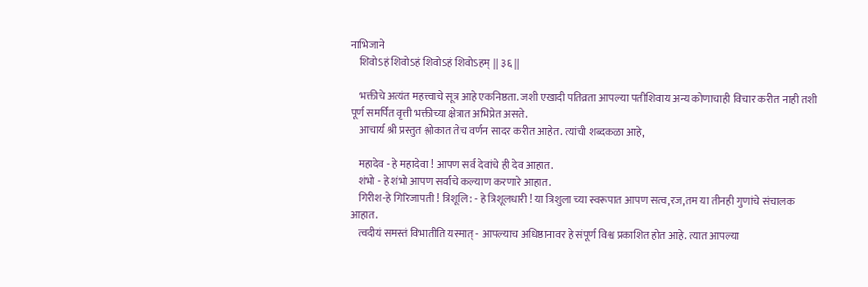नाभिजाने
    शिवोऽहं शिवोऽहं शिवोऽहं शिवोऽहम् ‖ ३६ ‖

    भक्तीचे अत्यंत महत्त्वाचे सूत्र आहे एकनिष्ठता. जशी एखादी पतिव्रता आपल्या पतीशिवाय अन्य कोणाचाही विचार करीत नाही तशी पूर्ण समर्पित वृत्ती भक्तीच्या क्षेत्रात अभिप्रेत असते.
    आचार्य श्री प्रस्तुत श्लोकात तेच वर्णन सादर करीत आहेत. त्यांची शब्दकळा आहे,

    महादेव - हे महादेवा ! आपण सर्व देवांचे ही देव आहात.
    शंभो - हे शंभो आपण सर्वांचे कल्याण करणारे आहात.
    गिरीश-हे गिरिजापती ! त्रिशूलि: - हे त्रिशूलधारी ! या त्रिशुला च्या स्वरूपात आपण सत्व,रज,तम या तीनही गुणांचे संचालक आहात.
    त्वदीयं समस्तं विभातीति यस्मात् - आपल्याच अधिष्ठानावर हे संपूर्ण विश्व प्रकाशित होत आहे. त्यात आपल्या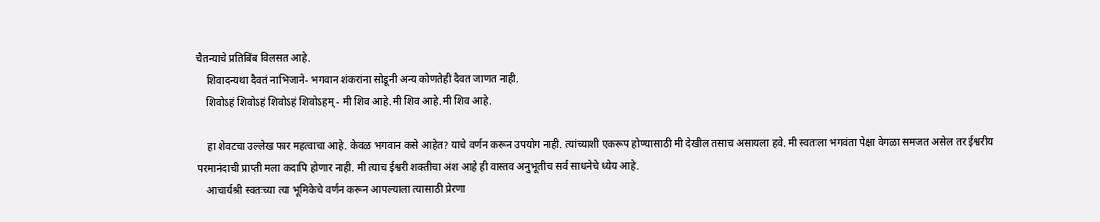चैतन्याचे प्रतिबिंब विलसत आहे.
    शिवादन्यथा दैवतं नाभिजाने- भगवान शंकरांना सोडूनी अन्य कोणतेही दैवत जाणत नाही.
    शिवोऽहं शिवोऽहं शिवोऽहं शिवोऽहम् - मी शिव आहे.मी शिव आहे.मी शिव आहे.

    हा शेवटचा उल्लेख फार महत्वाचा आहे. केवळ भगवान कसे आहेत? याचे वर्णन करून उपयोग नाही. त्यांच्याशी एकरूप होण्यासाठी मी देखील तसाच असायला हवे. मी स्वतःला भगवंता पेक्षा वेगळा समजत असेल तर ईश्वरीय परमानंदाची प्राप्ती मला कदापि होणार नाही. मी त्याच ईश्वरी शक्तीचा अंश आहे ही वास्तव अनुभूतीच सर्व साधनेचे ध्येय आहे.
    आचार्यश्री स्वतःच्या त्या भूमिकेचे वर्णन करून आपल्याला त्यासाठी प्रेरणा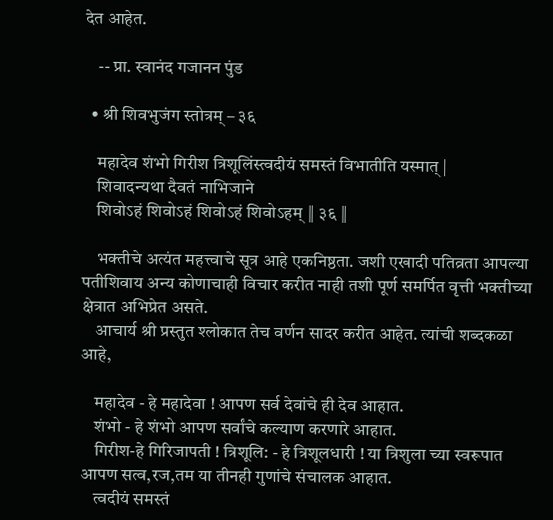देत आहेत.

    -- प्रा. स्वानंद गजानन पुंड

  • श्री शिवभुजंग स्तोत्रम् – ३६

    महादेव शंभो गिरीश त्रिशूलिंस्त्वदीयं समस्तं विभातीति यस्मात् |
    शिवादन्यथा दैवतं नाभिजाने
    शिवोऽहं शिवोऽहं शिवोऽहं शिवोऽहम् ‖ ३६ ‖

    भक्तीचे अत्यंत महत्त्वाचे सूत्र आहे एकनिष्ठता. जशी एखादी पतिव्रता आपल्या पतीशिवाय अन्य कोणाचाही विचार करीत नाही तशी पूर्ण समर्पित वृत्ती भक्तीच्या क्षेत्रात अभिप्रेत असते.
    आचार्य श्री प्रस्तुत श्लोकात तेच वर्णन सादर करीत आहेत. त्यांची शब्दकळा आहे,

    महादेव - हे महादेवा ! आपण सर्व देवांचे ही देव आहात.
    शंभो - हे शंभो आपण सर्वांचे कल्याण करणारे आहात.
    गिरीश-हे गिरिजापती ! त्रिशूलि: - हे त्रिशूलधारी ! या त्रिशुला च्या स्वरूपात आपण सत्व,रज,तम या तीनही गुणांचे संचालक आहात.
    त्वदीयं समस्तं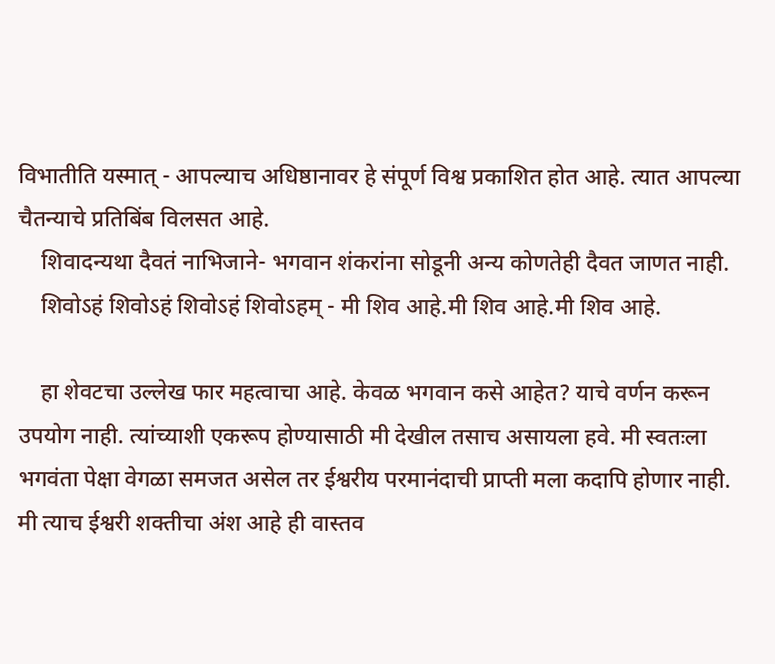विभातीति यस्मात् - आपल्याच अधिष्ठानावर हे संपूर्ण विश्व प्रकाशित होत आहे. त्यात आपल्या चैतन्याचे प्रतिबिंब विलसत आहे.
    शिवादन्यथा दैवतं नाभिजाने- भगवान शंकरांना सोडूनी अन्य कोणतेही दैवत जाणत नाही.
    शिवोऽहं शिवोऽहं शिवोऽहं शिवोऽहम् - मी शिव आहे.मी शिव आहे.मी शिव आहे.

    हा शेवटचा उल्लेख फार महत्वाचा आहे. केवळ भगवान कसे आहेत? याचे वर्णन करून उपयोग नाही. त्यांच्याशी एकरूप होण्यासाठी मी देखील तसाच असायला हवे. मी स्वतःला भगवंता पेक्षा वेगळा समजत असेल तर ईश्वरीय परमानंदाची प्राप्ती मला कदापि होणार नाही. मी त्याच ईश्वरी शक्तीचा अंश आहे ही वास्तव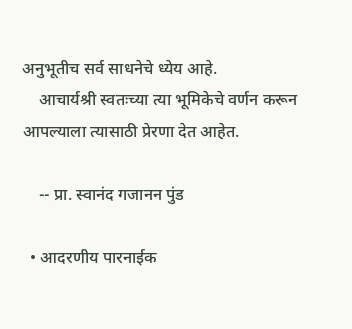अनुभूतीच सर्व साधनेचे ध्येय आहे.
    आचार्यश्री स्वतःच्या त्या भूमिकेचे वर्णन करून आपल्याला त्यासाठी प्रेरणा देत आहेत.

    -- प्रा. स्वानंद गजानन पुंड

  • आदरणीय पारनाईक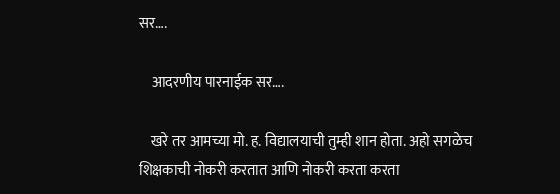सर….

    आदरणीय पारनाईक सर….

    खरे तर आमच्या मो. ह. विद्यालयाची तुम्ही शान होता. अहो सगळेच शिक्षकाची नोकरी करतात आणि नोकरी करता करता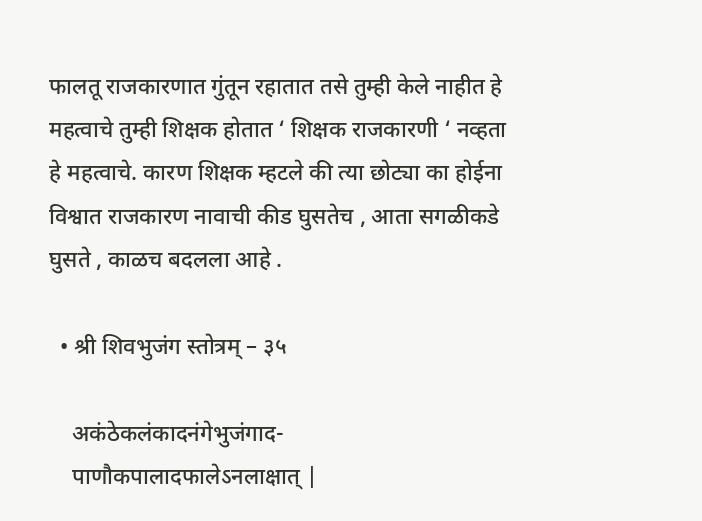फालतू राजकारणात गुंतून रहातात तसे तुम्ही केले नाहीत हे महत्वाचे तुम्ही शिक्षक होतात ‘ शिक्षक राजकारणी ‘ नव्हता हे महत्वाचे. कारण शिक्षक म्हटले की त्या छोट्या का होईना विश्वात राजकारण नावाची कीड घुसतेच , आता सगळीकडे घुसते , काळच बदलला आहे .

  • श्री शिवभुजंग स्तोत्रम् – ३५

    अकंठेकलंकादनंगेभुजंगाद-
    पाणौकपालादफालेऽनलाक्षात् |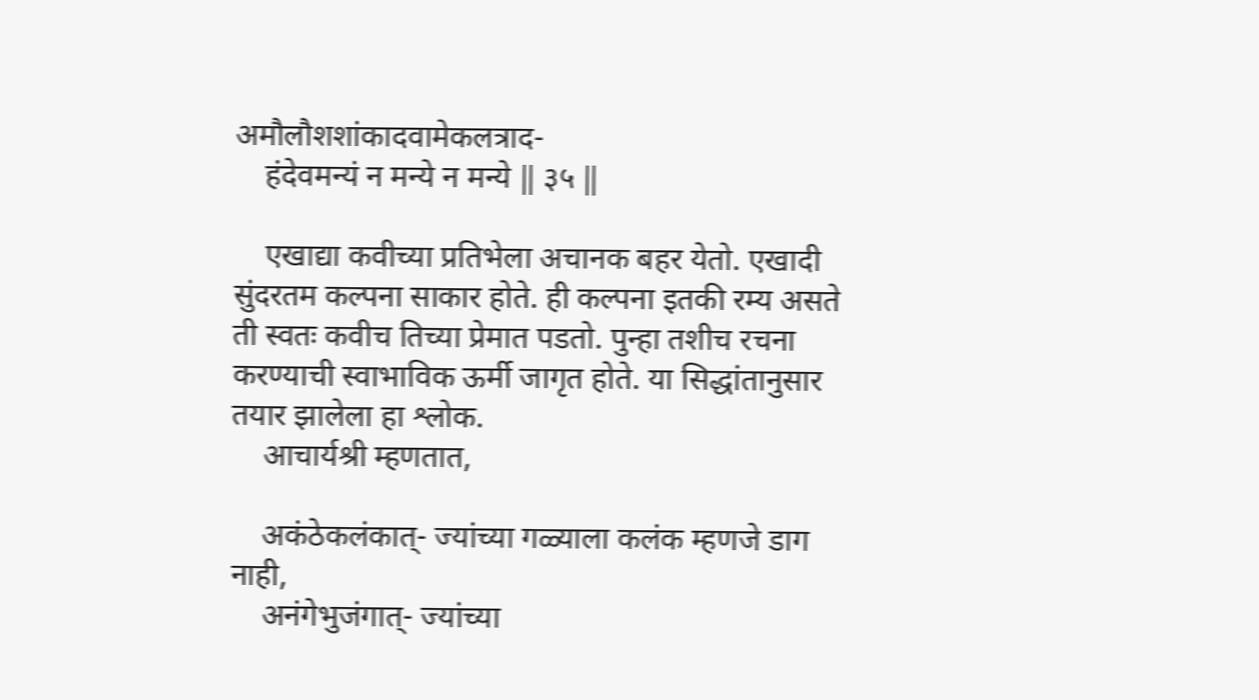अमौलौशशांकादवामेकलत्राद-
    हंदेवमन्यं न मन्ये न मन्ये ‖ ३५ ‖

    एखाद्या कवीच्या प्रतिभेला अचानक बहर येतो. एखादी सुंदरतम कल्पना साकार होते. ही कल्पना इतकी रम्य असते ती स्वतः कवीच तिच्या प्रेमात पडतो. पुन्हा तशीच रचना करण्याची स्वाभाविक ऊर्मी जागृत होते. या सिद्धांतानुसार तयार झालेला हा श्लोक.
    आचार्यश्री म्हणतात,

    अकंठेकलंकात्- ज्यांच्या गळ्याला कलंक म्हणजे डाग नाही,
    अनंगेभुजंगात्- ज्यांच्या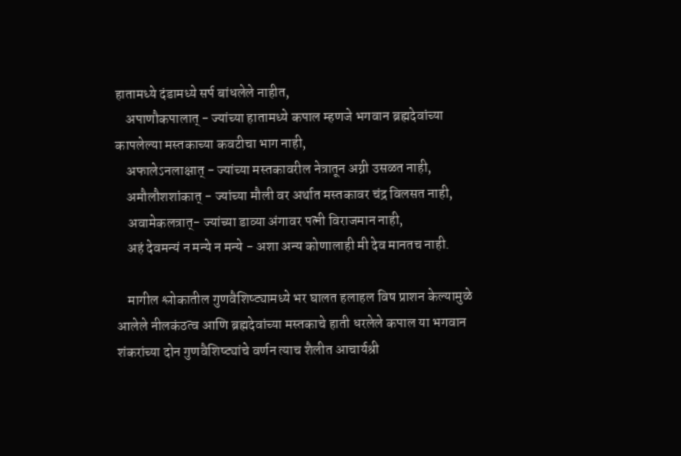हातामध्ये दंडामध्ये सर्प बांधलेले नाहीत,
    अपाणौकपालात् - ज्यांच्या हातामध्ये कपाल म्हणजे भगवान ब्रह्मदेवांच्या कापलेल्या मस्तकाच्या कवटीचा भाग नाही,
    अफालेऽनलाक्षात् - ज्यांच्या मस्तकावरील नेत्रातून अग्नी उसळत नाही,
    अमौलौशशांकात् - ज्यांच्या मौली वर अर्थात मस्तकावर चंद्र विलसत नाही,
    अवामेकलत्रात्- ज्यांच्या डाव्या अंगावर पत्नी विराजमान नाही,
    अहं देवमन्यं न मन्ये न मन्ये - अशा अन्य कोणालाही मी देव मानतच नाही.

    मागील श्लोकातील गुणवैशिष्ट्यामध्ये भर घालत हलाहल विष प्राशन केल्यामुळे आलेले नीलकंठत्व आणि ब्रह्मदेवांच्या मस्तकाचे हाती धरलेले कपाल या भगवान शंकरांच्या दोन गुणवैशिष्ट्यांचे वर्णन त्याच शैलीत आचार्यश्री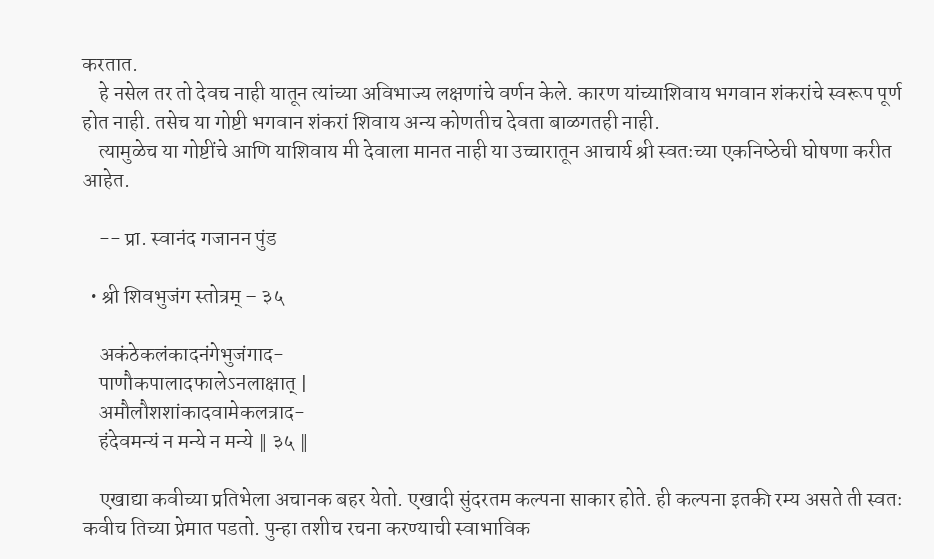करतात.
    हे नसेल तर तो देवच नाही यातून त्यांच्या अविभाज्य लक्षणांचे वर्णन केले. कारण यांच्याशिवाय भगवान शंकरांचे स्वरूप पूर्ण होत नाही. तसेच या गोष्टी भगवान शंकरां शिवाय अन्य कोणतीच देवता बाळगतही नाही.
    त्यामुळेच या गोष्टींचे आणि याशिवाय मी देवाला मानत नाही या उच्चारातून आचार्य श्री स्वतःच्या एकनिष्‍ठेची घोषणा करीत आहेत.

    -- प्रा. स्वानंद गजानन पुंड

  • श्री शिवभुजंग स्तोत्रम् – ३५

    अकंठेकलंकादनंगेभुजंगाद-
    पाणौकपालादफालेऽनलाक्षात् |
    अमौलौशशांकादवामेकलत्राद-
    हंदेवमन्यं न मन्ये न मन्ये ‖ ३५ ‖

    एखाद्या कवीच्या प्रतिभेला अचानक बहर येतो. एखादी सुंदरतम कल्पना साकार होते. ही कल्पना इतकी रम्य असते ती स्वतः कवीच तिच्या प्रेमात पडतो. पुन्हा तशीच रचना करण्याची स्वाभाविक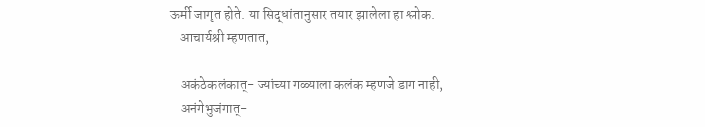ऊर्मी जागृत होते. या सिद्धांतानुसार तयार झालेला हा श्लोक.
    आचार्यश्री म्हणतात,

    अकंठेकलंकात्- ज्यांच्या गळ्याला कलंक म्हणजे डाग नाही,
    अनंगेभुजंगात्-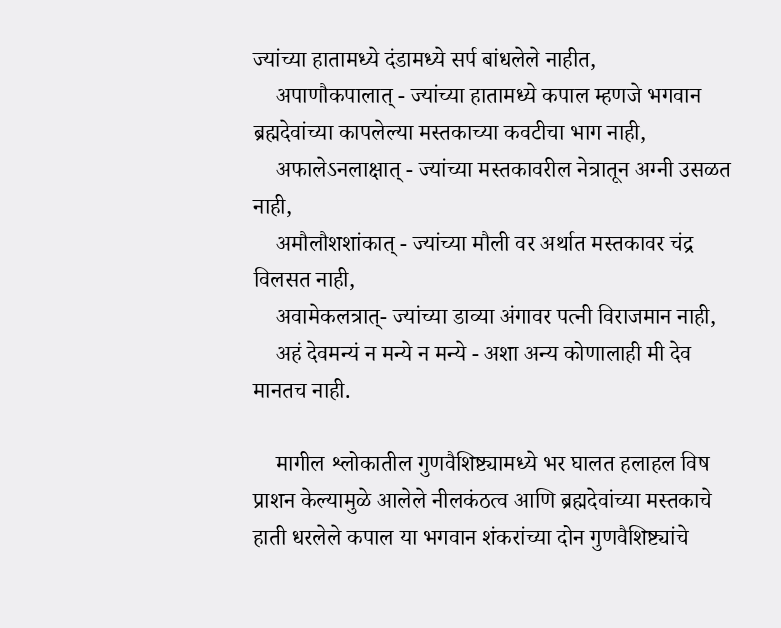ज्यांच्या हातामध्ये दंडामध्ये सर्प बांधलेले नाहीत,
    अपाणौकपालात् - ज्यांच्या हातामध्ये कपाल म्हणजे भगवान ब्रह्मदेवांच्या कापलेल्या मस्तकाच्या कवटीचा भाग नाही,
    अफालेऽनलाक्षात् - ज्यांच्या मस्तकावरील नेत्रातून अग्नी उसळत नाही,
    अमौलौशशांकात् - ज्यांच्या मौली वर अर्थात मस्तकावर चंद्र विलसत नाही,
    अवामेकलत्रात्- ज्यांच्या डाव्या अंगावर पत्नी विराजमान नाही,
    अहं देवमन्यं न मन्ये न मन्ये - अशा अन्य कोणालाही मी देव मानतच नाही.

    मागील श्लोकातील गुणवैशिष्ट्यामध्ये भर घालत हलाहल विष प्राशन केल्यामुळे आलेले नीलकंठत्व आणि ब्रह्मदेवांच्या मस्तकाचे हाती धरलेले कपाल या भगवान शंकरांच्या दोन गुणवैशिष्ट्यांचे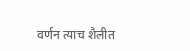वर्णन त्याच शैलीत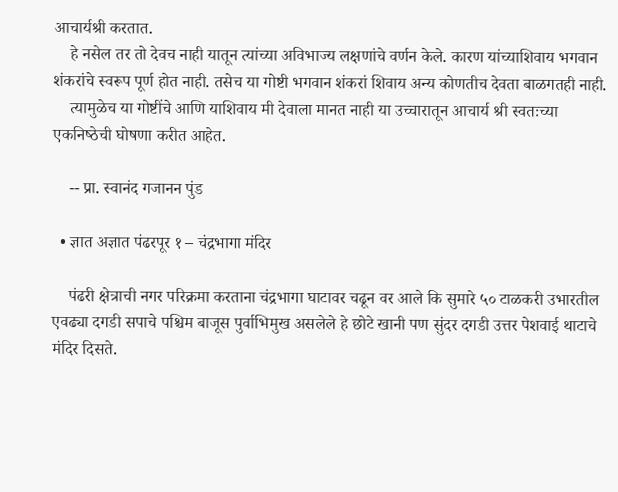आचार्यश्री करतात.
    हे नसेल तर तो देवच नाही यातून त्यांच्या अविभाज्य लक्षणांचे वर्णन केले. कारण यांच्याशिवाय भगवान शंकरांचे स्वरूप पूर्ण होत नाही. तसेच या गोष्टी भगवान शंकरां शिवाय अन्य कोणतीच देवता बाळगतही नाही.
    त्यामुळेच या गोष्टींचे आणि याशिवाय मी देवाला मानत नाही या उच्चारातून आचार्य श्री स्वतःच्या एकनिष्‍ठेची घोषणा करीत आहेत.

    -- प्रा. स्वानंद गजानन पुंड

  • ज्ञात अज्ञात पंढरपूर १ – चंद्रभागा मंदिर

    पंढरी क्षेत्राची नगर परिक्रमा करताना चंद्रभागा घाटावर चढून वर आले कि सुमारे ५० टाळकरी उभारतील एवढ्या दगडी सपाचे पश्चिम बाजूस पुर्वाभिमुख असलेले हे छोटे खानी पण सुंदर दगडी उत्तर पेशवाई थाटाचे मंदिर दिसते.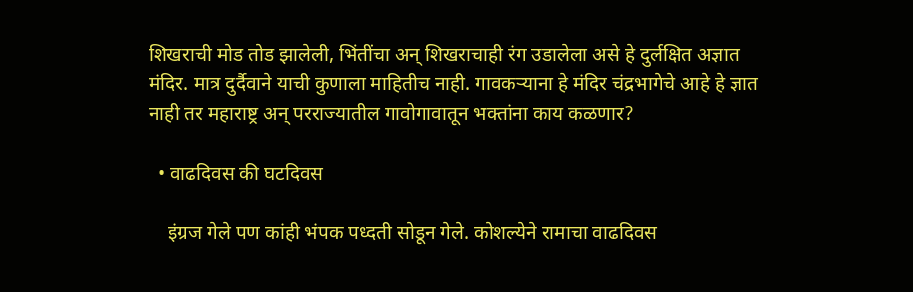शिखराची मोड तोड झालेली, भिंतींचा अन् शिखराचाही रंग उडालेला असे हे दुर्लक्षित अज्ञात मंदिर. मात्र दुर्दैवाने याची कुणाला माहितीच नाही. गावकऱ्याना हे मंदिर चंद्रभागेचे आहे हे ज्ञात नाही तर महाराष्ट्र अन् परराज्यातील गावोगावातून भक्तांना काय कळणार?

  • वाढदिवस की घटदिवस

    इंग्रज गेले पण कांही भंपक पध्दती सोडून गेले. कोशल्येने रामाचा वाढदिवस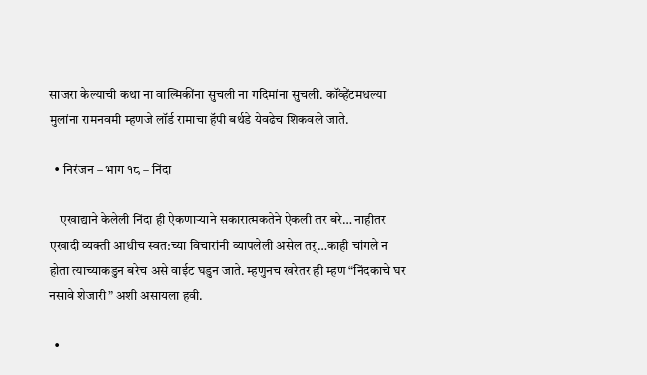साजरा केल्याची कथा ना वाल्मिकींना सुचली ना गदिमांना सुचली. कॉंव्हेंटमधल्या मुलांना रामनवमी म्हणजे लॉर्ड रामाचा हॅपी बर्थडे येवढेच शिकवले जाते.

  • निरंजन – भाग १८ – निंदा

    एखाद्याने केलेली निंदा ही ऐकणार्‍याने सकारात्मकतेने ऐकली तर बरे… नाहीतर एखादी व्यक्ती आधीच स्वत:च्या विचारांनी व्यापलेली असेल तर्…काही चांगले न होता त्याच्याकडुन बरेच असे वाईट घडुन जाते. म्हणुनच खरेतर ही म्हण “निंदकाचे घर नसावे शेजारी” अशी असायला हवी.

  •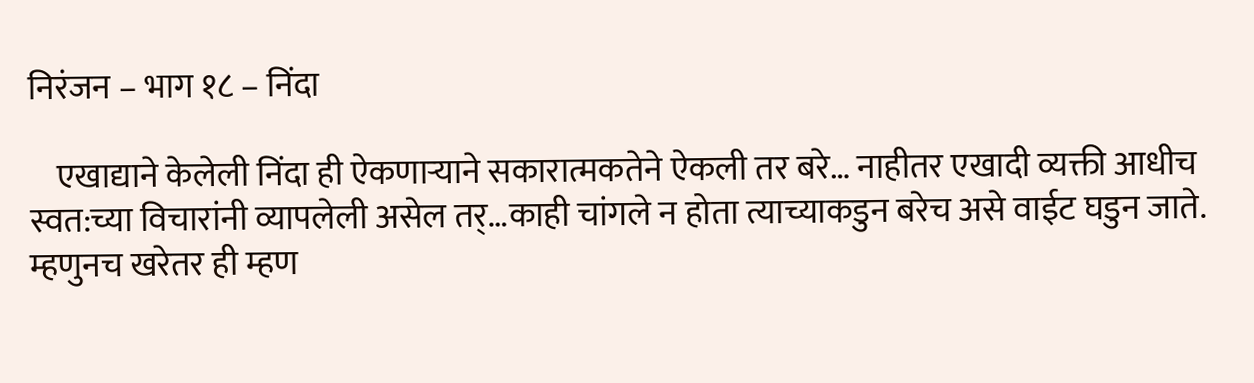निरंजन – भाग १८ – निंदा

    एखाद्याने केलेली निंदा ही ऐकणार्‍याने सकारात्मकतेने ऐकली तर बरे… नाहीतर एखादी व्यक्ती आधीच स्वत:च्या विचारांनी व्यापलेली असेल तर्…काही चांगले न होता त्याच्याकडुन बरेच असे वाईट घडुन जाते. म्हणुनच खरेतर ही म्हण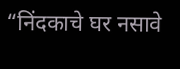“निंदकाचे घर नसावे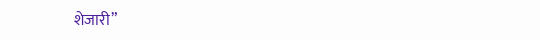शेजारी”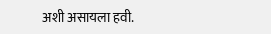अशी असायला हवी.